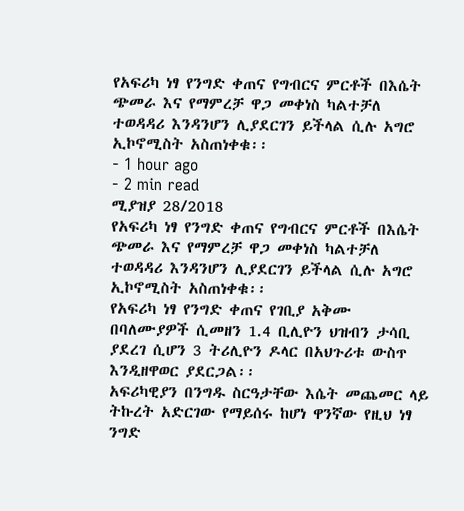የአፍሪካ ነፃ የንግድ ቀጠና የግብርና ምርቶች በእሴት ጭመራ እና የማምረቻ ዋጋ መቀነስ ካልተቻለ ተወዳዳሪ እንዳንሆን ሊያደርገን ይችላል ሲሉ አግሮ ኢኮኖሚስት አስጠነቀቁ፡፡
- 1 hour ago
- 2 min read
ሚያዝያ 28/2018
የአፍሪካ ነፃ የንግድ ቀጠና የግብርና ምርቶች በእሴት ጭመራ እና የማምረቻ ዋጋ መቀነስ ካልተቻለ ተወዳዳሪ እንዳንሆን ሊያደርገን ይችላል ሲሉ አግሮ ኢኮኖሚስት አስጠነቀቁ፡፡
የአፍሪካ ነፃ የንግድ ቀጠና የገቢያ አቅሙ በባለሙያዎች ሲመዘን 1.4 ቢሊዮን ህዝብን ታሳቢ ያደረገ ሲሆን 3 ትሪሊዮን ዶላር በአህጉሪቱ ውስጥ እንዲዘዋወር ያደርጋል፡፡
አፍሪካዊያን በንግዱ ስርዓታቸው እሴት መጨመር ላይ ትኩረት አድርገው የማይሰሩ ከሆነ ዋንኛው የዚህ ነፃ ንግድ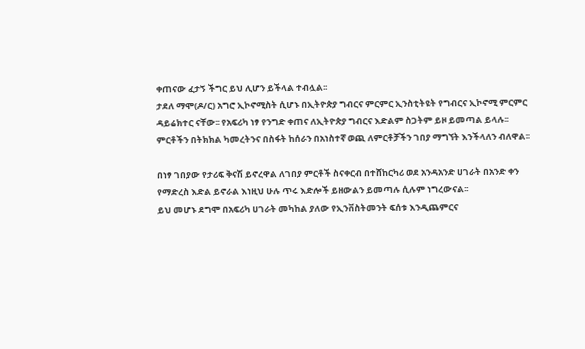ቀጠናው ፈታኝ ችግር ይህ ሊሆን ይችላል ተብሏል፡፡
ታደለ ማሞ(ዶ/ር) አግሮ ኢኮኖሚስት ሲሆኑ በኢትዮጵያ ግብርና ምርምር ኢንስቲትዩት የግብርና ኢኮኖሚ ምርምር ዳይሬክተር ናቸው፡፡ የአፍሪካ ነፃ የንግድ ቀጠና ለኢትዮጵያ ግብርና እድልም ስጋትም ይዞ ይመጣል ይላሉ፡፡
ምርቶችን በትክክል ካመረትንና በስፋት ከሰራን በአነስተኛ ወጪ ለምርቶቻችን ገበያ ማግኘት እንችላለን ብለዋል፡፡

በነፃ ገበያው የታሪፍ ቅናሽ ይኖረዋል ለገበያ ምርቶች ስናቀርብ በተሸከርካሪ ወደ አንዳአንድ ሀገራት በአንድ ቀን የማድረስ እድል ይኖራል እነዚህ ሁሉ ጥሩ እድሎች ይዘውልን ይመጣሉ ሲሉም ነግረውናል፡፡
ይህ መሆኑ ደግሞ በአፍሪካ ሀገራት መካከል ያለው የኢንቨስትመንት ፍሰቱ እንዲጨምርና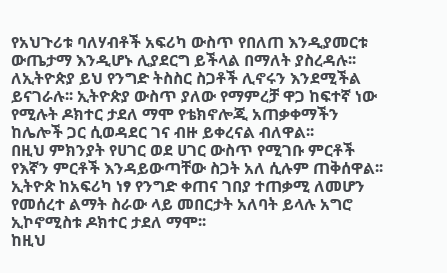የአህጉሪቱ ባለሃብቶች አፍሪካ ውስጥ የበለጠ እንዲያመርቱ ውጤታማ እንዲሆኑ ሊያደርግ ይችላል በማለት ያስረዳሉ፡፡
ለኢትዮጵያ ይህ የንግድ ትስስር ስጋቶች ሊኖሩን እንደሚችል ይናገራሉ፡፡ ኢትዮጵያ ውስጥ ያለው የማምረቻ ዋጋ ከፍተኛ ነው የሚሉት ዶክተር ታደለ ማሞ የቴክኖሎጂ አጠቃቀማችን ከሌሎች ጋር ሲወዳደር ገና ብዙ ይቀረናል ብለዋል፡፡
በዚህ ምክንያት የሀገር ወደ ሀገር ውስጥ የሚገቡ ምርቶች የእኛን ምርቶች እንዳይውጣቸው ስጋት አለ ሲሉም ጠቅሰዋል፡፡
ኢትዮጵ ከአፍሪካ ነፃ የንግድ ቀጠና ገበያ ተጠቃሚ ለመሆን የመሰረተ ልማት ስራው ላይ መበርታት አለባት ይላሉ አግሮ ኢኮኖሚስቱ ዶክተር ታደለ ማሞ፡፡
ከዚህ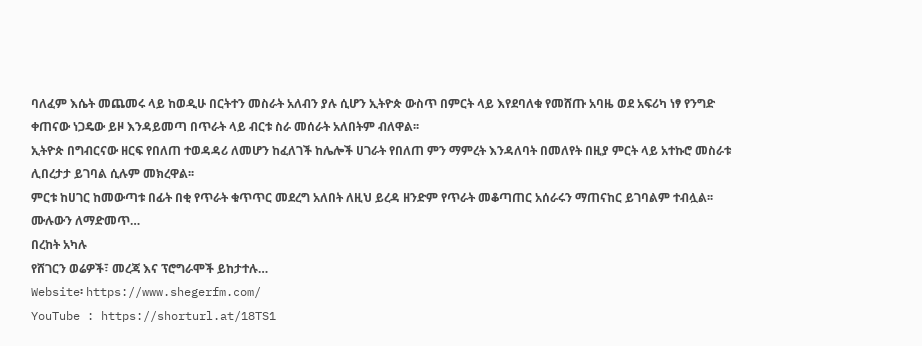ባለፈም እሴት መጨመሩ ላይ ከወዲሁ በርትተን መስራት አለብን ያሉ ሲሆን ኢትዮጵ ውስጥ በምርት ላይ እየደባለቁ የመሸጡ አባዜ ወደ አፍሪካ ነፃ የንግድ ቀጠናው ነጋዴው ይዞ እንዳይመጣ በጥራት ላይ ብርቱ ስራ መሰራት አለበትም ብለዋል፡፡
ኢትዮጵ በግብርናው ዘርፍ የበለጠ ተወዳዳሪ ለመሆን ከፈለገች ከሌሎች ሀገራት የበለጠ ምን ማምረት እንዳለባት በመለየት በዚያ ምርት ላይ አተኩሮ መስራቱ ሊበረታታ ይገባል ሲሉም መክረዋል፡፡
ምርቱ ከሀገር ከመውጣቱ በፊት በቂ የጥራት ቁጥጥር መደረግ አለበት ለዚህ ይረዳ ዘንድም የጥራት መቆጣጠር አሰራሩን ማጠናከር ይገባልም ተብሏል፡፡
ሙሉውን ለማድመጥ…
በረከት አካሉ
የሸገርን ወሬዎች፣ መረጃ እና ፕሮግራሞች ይከታተሉ…
Website፡ https://www.shegerfm.com/
YouTube : https://shorturl.at/18TS1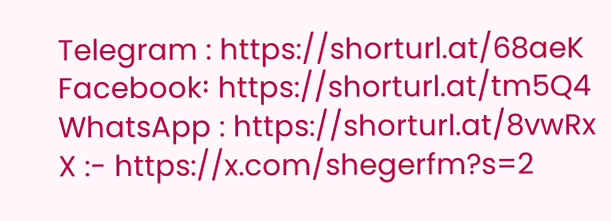Telegram : https://shorturl.at/68aeK
Facebook፡ https://shorturl.at/tm5Q4
WhatsApp : https://shorturl.at/8vwRx
X :- https://x.com/shegerfm?s=2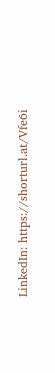LinkedIn: https://shorturl.at/Vfe6i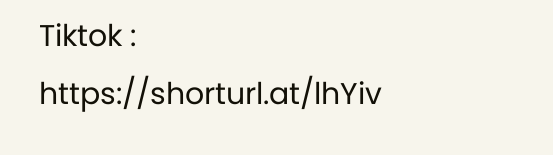Tiktok : https://shorturl.at/lhYiv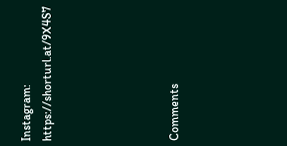Instagram: https://shorturl.at/9X4S7





Comments